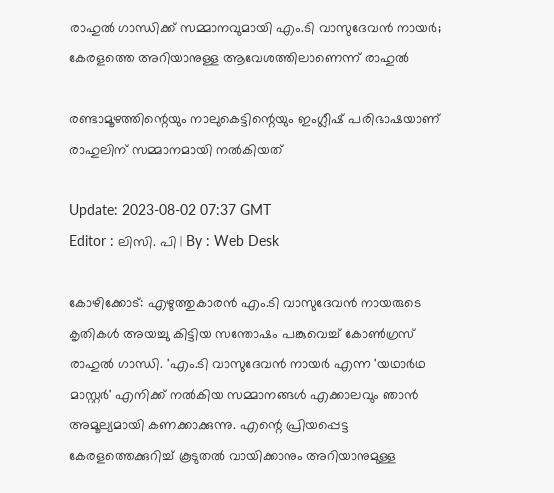രാഹുൽ ഗാന്ധിക്ക് സമ്മാനവുമായി എം.ടി വാസുദേവൻ നായർ; കേരളത്തെ അറിയാനുള്ള ആവേശത്തിലാണെന്ന് രാഹുൽ

രണ്ടാമൂഴത്തിന്റെയും നാലുകെട്ടിന്റെയും ഇംഗ്ലീഷ് പരിഭാഷയാണ് രാഹുലിന് സമ്മാനമായി നൽകിയത്

Update: 2023-08-02 07:37 GMT
Editor : ലിസി. പി | By : Web Desk

കോഴിക്കോട്: എഴുത്തുകാരൻ എം.ടി വാസുദേവൻ നായരുടെ കൃതികള്‍ അയച്ചു കിട്ടിയ സന്തോഷം പങ്കുവെച്ച് കോൺഗ്രസ് രാഹുൽ ഗാന്ധി. 'എം.ടി വാസുദേവൻ നായർ എന്ന 'യഥാർഥ മാസ്റ്റർ' എനിക്ക് നൽകിയ സമ്മാനങ്ങൾ എക്കാലവും ഞാൻ അമൂല്യമായി കണക്കാക്കുന്നു. എന്റെ പ്രിയപ്പെട്ട കേരളത്തെക്കുറിച്ച് കൂടുതൽ വായിക്കാനും അറിയാനുമുള്ള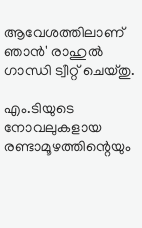ആവേശത്തിലാണ് ഞാൻ' രാഹുൽ ഗാന്ധി ട്വീറ്റ് ചെയ്തു.

എം.ടിയുടെ നോവലുകളായ രണ്ടാമൂഴത്തിന്റെയും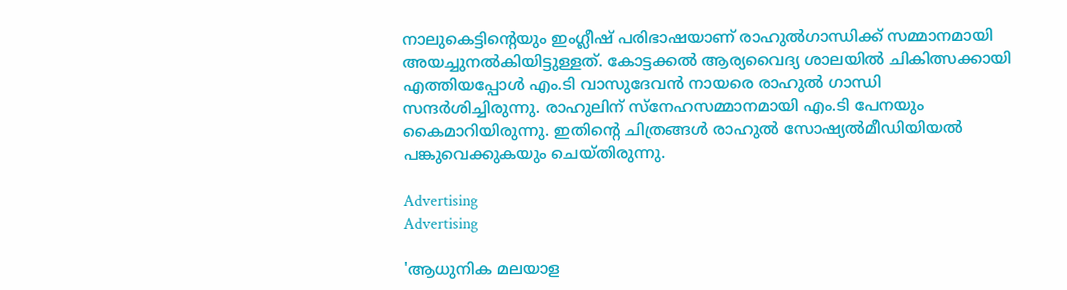നാലുകെട്ടിന്റെയും ഇംഗ്ലീഷ് പരിഭാഷയാണ് രാഹുൽഗാന്ധിക്ക് സമ്മാനമായി അയച്ചുനൽകിയിട്ടുള്ളത്. കോട്ടക്കൽ ആര്യവൈദ്യ ശാലയിൽ ചികിത്സക്കായി എത്തിയപ്പോൾ എം.ടി വാസുദേവൻ നായരെ രാഹുൽ ഗാന്ധി സന്ദർശിച്ചിരുന്നു. രാഹുലിന് സ്‌നേഹസമ്മാനമായി എം.ടി പേനയും കൈമാറിയിരുന്നു. ഇതിന്റെ ചിത്രങ്ങൾ രാഹുൽ സോഷ്യൽമീഡിയിയൽ പങ്കുവെക്കുകയും ചെയ്തിരുന്നു.

Advertising
Advertising

'ആധുനിക മലയാള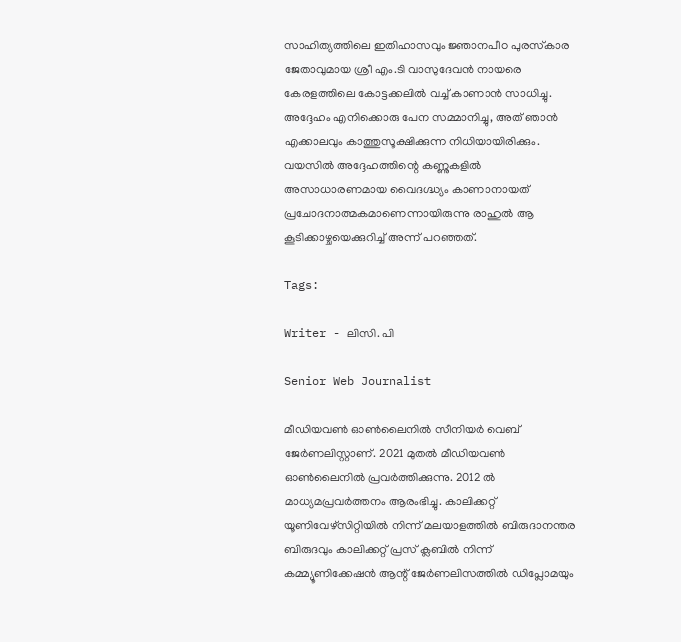സാഹിത്യത്തിലെ ഇതിഹാസവും ജ്ഞാനപീഠ പുരസ്‌കാര ജേതാവുമായ ശ്രീ എം.ടി വാസുദേവൻ നായരെ കേരളത്തിലെ കോട്ടക്കലിൽ വച്ച് കാണാൻ സാധിച്ചു. അദ്ദേഹം എനിക്കൊരു പേന സമ്മാനിച്ചു, അത് ഞാൻ എക്കാലവും കാത്തുസൂക്ഷിക്കുന്ന നിധിയായിരിക്കും. വയസിൽ അദ്ദേഹത്തിന്റെ കണ്ണുകളിൽ അസാധാരണമായ വൈദഗ്ദ്ധ്യം കാണാനായത് പ്രചോദനാത്മകമാണെന്നായിരുന്നു രാഹുല്‍ ആ കൂടിക്കാഴ്ചയെക്കുറിച്ച് അന്ന് പറഞ്ഞത്.

Tags:

Writer - ലിസി. പി

Senior Web Journalist

മീഡിയവൺ ഓൺലൈനിൽ സീനിയർ വെബ് ജേർണലിസ്റ്റാണ്. 2021 മുതൽ മീഡിയവൺ ഓൺലൈനിൽ പ്രവർത്തിക്കുന്നു. 2012 ല്‍ മാധ്യമപ്രവര്‍ത്തനം ആരംഭിച്ചു. കാലിക്കറ്റ് യൂണിവേഴ്‌സിറ്റിയിൽ നിന്ന് മലയാളത്തിൽ ബിരുദാനന്തര ബിരുദവും കാലിക്കറ്റ് പ്രസ് ക്ലബിൽ നിന്ന് കമ്മ്യൂണിക്കേഷൻ ആന്റ് ജേർണലിസത്തിൽ ഡിപ്ലോമയും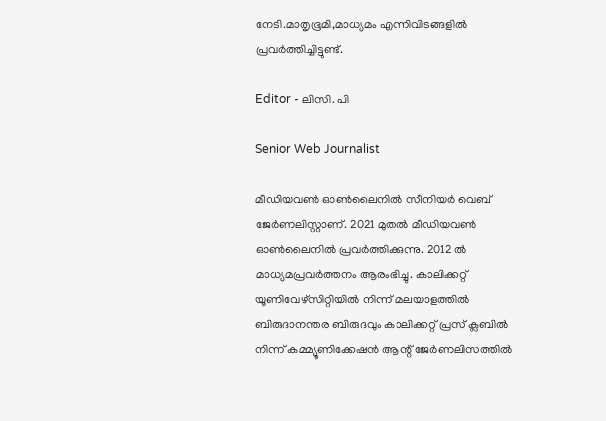നേടി.മാതൃഭൂമി,മാധ്യമം എന്നിവിടങ്ങളിൽ പ്രവർത്തിച്ചിട്ടുണ്ട്.

Editor - ലിസി. പി

Senior Web Journalist

മീഡിയവൺ ഓൺലൈനിൽ സീനിയർ വെബ് ജേർണലിസ്റ്റാണ്. 2021 മുതൽ മീഡിയവൺ ഓൺലൈനിൽ പ്രവർത്തിക്കുന്നു. 2012 ല്‍ മാധ്യമപ്രവര്‍ത്തനം ആരംഭിച്ചു. കാലിക്കറ്റ് യൂണിവേഴ്‌സിറ്റിയിൽ നിന്ന് മലയാളത്തിൽ ബിരുദാനന്തര ബിരുദവും കാലിക്കറ്റ് പ്രസ് ക്ലബിൽ നിന്ന് കമ്മ്യൂണിക്കേഷൻ ആന്റ് ജേർണലിസത്തിൽ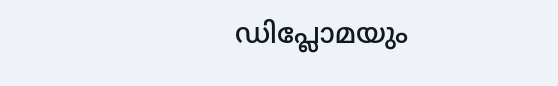ഡിപ്ലോമയും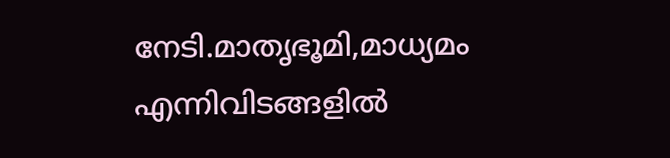നേടി.മാതൃഭൂമി,മാധ്യമം എന്നിവിടങ്ങളിൽ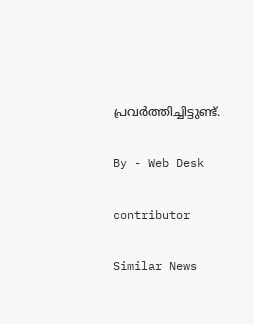പ്രവർത്തിച്ചിട്ടുണ്ട്.

By - Web Desk

contributor

Similar News